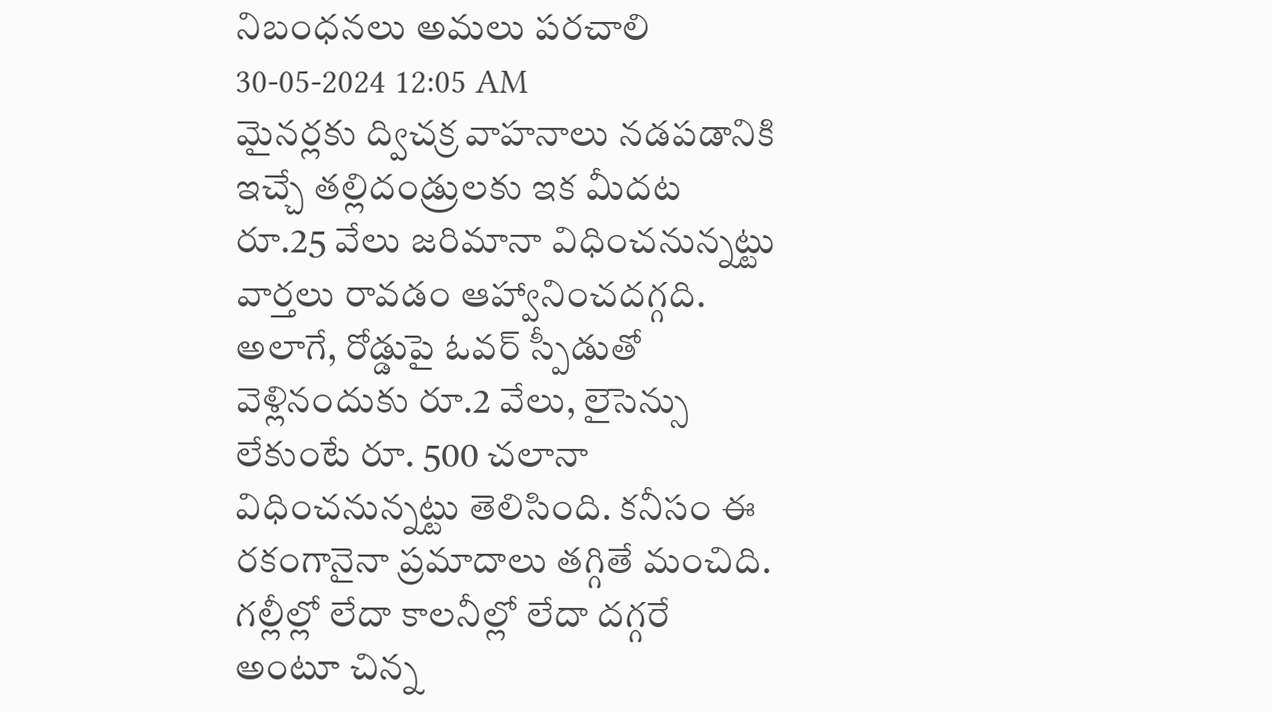నిబంధనలు అమలు పరచాలి
30-05-2024 12:05 AM
మైనర్లకు ద్విచక్ర వాహనాలు నడపడానికి ఇచ్చే తల్లిదండ్రులకు ఇక మీదట రూ.25 వేలు జరిమానా విధించనున్నట్టు వార్తలు రావడం ఆహ్వానించదగ్గది. అలాగే, రోడ్డుపై ఓవర్ స్పీడుతో వెళ్లినందుకు రూ.2 వేలు, లైసెన్సు లేకుంటే రూ. 500 చలానా విధించనున్నట్టు తెలిసింది. కనీసం ఈ రకంగానైనా ప్రమాదాలు తగ్గితే మంచిది. గల్లీల్లో లేదా కాలనీల్లో లేదా దగ్గరే అంటూ చిన్న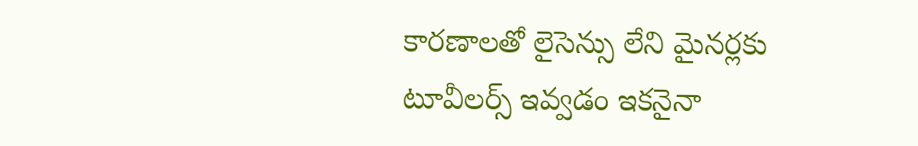కారణాలతో లైసెన్సు లేని మైనర్లకు టూవీలర్స్ ఇవ్వడం ఇకనైనా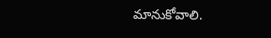మానుకోవాలి.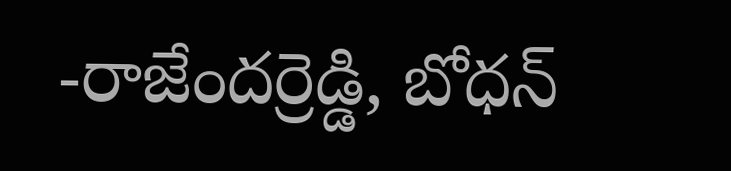-రాజేందర్రెడ్డి, బోధన్